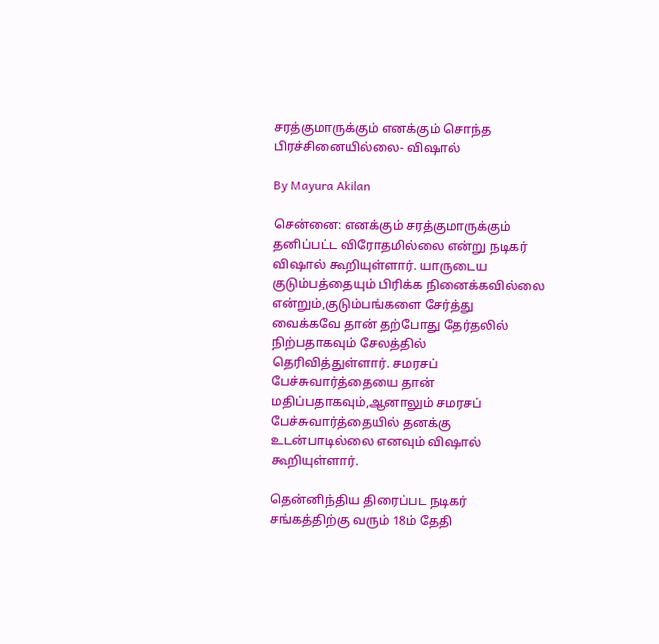சரத்குமாருக்கும் எனக்கும் சொந்த பிரச்சினையில்லை- விஷால்

By Mayura Akilan

சென்னை: எனக்கும் சரத்குமாருக்கும் தனிப்பட்ட விரோதமில்லை என்று நடிகர் விஷால் கூறியுள்ளார். யாருடைய குடும்பத்தையும் பிரிக்க நினைக்கவில்லை என்றும்,குடும்பங்களை சேர்த்து வைக்கவே தான் தற்போது தேர்தலில் நிற்பதாகவும் சேலத்தில் தெரிவித்துள்ளார். சமரசப் பேச்சுவார்த்தையை தான் மதிப்பதாகவும்,ஆனாலும் சமரசப் பேச்சுவார்த்தையில் தனக்கு உடன்பாடில்லை எனவும் விஷால் கூறியுள்ளார்.

தென்னிந்திய திரைப்பட நடிகர் சங்கத்திற்கு வரும் 18ம் தேதி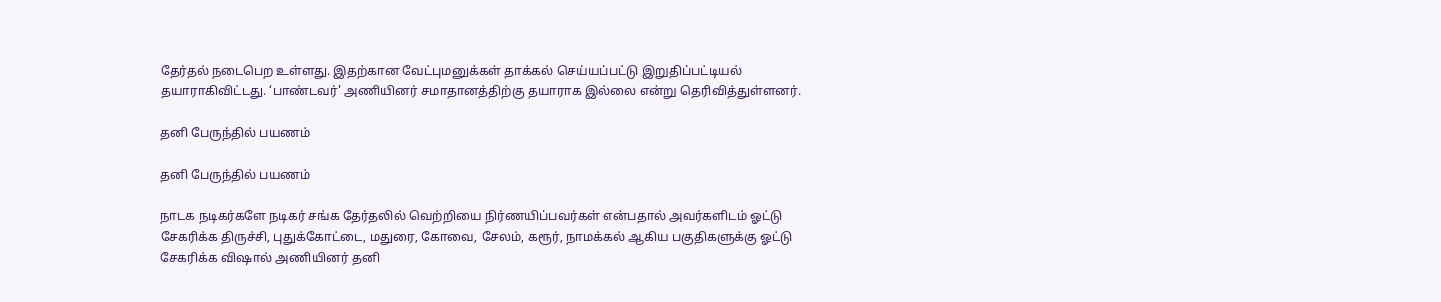தேர்தல் நடைபெற உள்ளது. இதற்கான வேட்புமனுக்கள் தாக்கல் செய்யப்பட்டு இறுதிப்பட்டியல் தயாராகிவிட்டது. ‘பாண்டவர்' அணியினர் சமாதானத்திற்கு தயாராக இல்லை என்று தெரிவித்துள்ளனர்.

தனி பேருந்தில் பயணம்

தனி பேருந்தில் பயணம்

நாடக நடிகர்களே நடிகர் சங்க தேர்தலில் வெற்றியை நிர்ணயிப்பவர்கள் என்பதால் அவர்களிடம் ஓட்டு சேகரிக்க திருச்சி, புதுக்கோட்டை, மதுரை, கோவை, சேலம், கரூர், நாமக்கல் ஆகிய பகுதிகளுக்கு ஓட்டு சேகரிக்க விஷால் அணியினர் தனி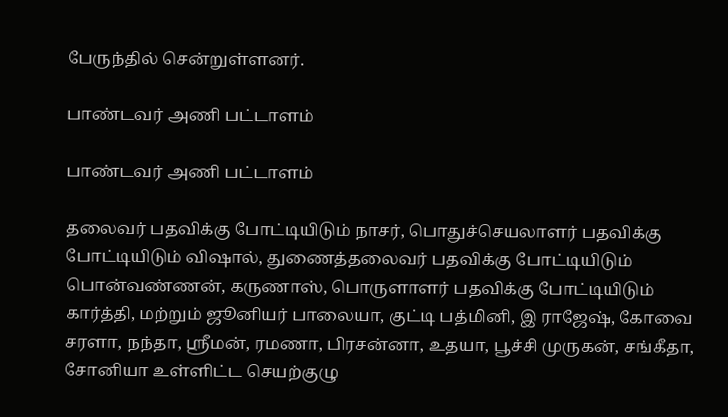பேருந்தில் சென்றுள்ளனர்.

பாண்டவர் அணி பட்டாளம்

பாண்டவர் அணி பட்டாளம்

தலைவர் பதவிக்கு போட்டியிடும் நாசர், பொதுச்செயலாளர் பதவிக்கு போட்டியிடும் விஷால், துணைத்தலைவர் பதவிக்கு போட்டியிடும் பொன்வண்ணன், கருணாஸ், பொருளாளர் பதவிக்கு போட்டியிடும் கார்த்தி, மற்றும் ஜூனியர் பாலையா, குட்டி பத்மினி, இ ராஜேஷ், கோவை சரளா, நந்தா, ஸ்ரீமன், ரமணா, பிரசன்னா, உதயா, பூச்சி முருகன், சங்கீதா, சோனியா உள்ளிட்ட செயற்குழு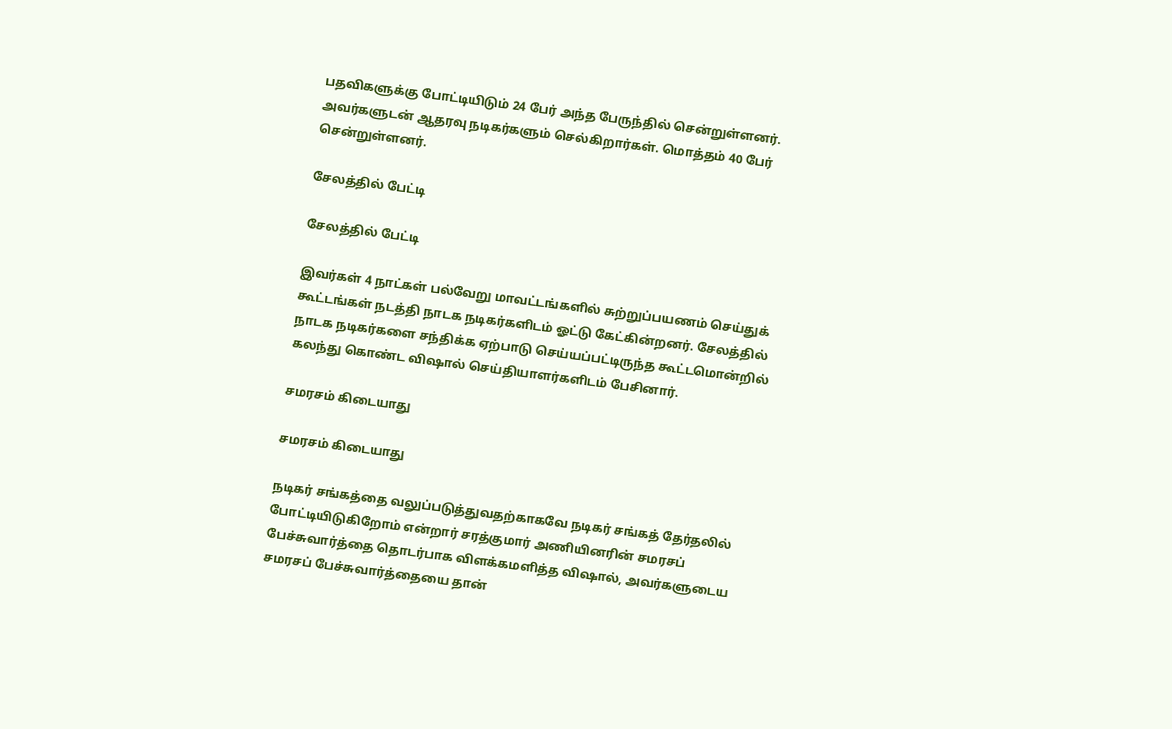பதவிகளுக்கு போட்டியிடும் 24 பேர் அந்த பேருந்தில் சென்றுள்ளனர். அவர்களுடன் ஆதரவு நடிகர்களும் செல்கிறார்கள். மொத்தம் 40 பேர் சென்றுள்ளனர்.

சேலத்தில் பேட்டி

சேலத்தில் பேட்டி

இவர்கள் 4 நாட்கள் பல்வேறு மாவட்டங்களில் சுற்றுப்பயணம் செய்துக் கூட்டங்கள் நடத்தி நாடக நடிகர்களிடம் ஓட்டு கேட்கின்றனர். சேலத்தில் நாடக நடிகர்களை சந்திக்க ஏற்பாடு செய்யப்பட்டிருந்த கூட்டமொன்றில் கலந்து கொண்ட விஷால் செய்தியாளர்களிடம் பேசினார்.

சமரசம் கிடையாது

சமரசம் கிடையாது

நடிகர் சங்கத்தை வலுப்படுத்துவதற்காகவே நடிகர் சங்கத் தேர்தலில் போட்டியிடுகிறோம் என்றார் சரத்குமார் அணியினரின் சமரசப் பேச்சுவார்த்தை தொடர்பாக விளக்கமளித்த விஷால், அவர்களுடைய சமரசப் பேச்சுவார்த்தையை தான்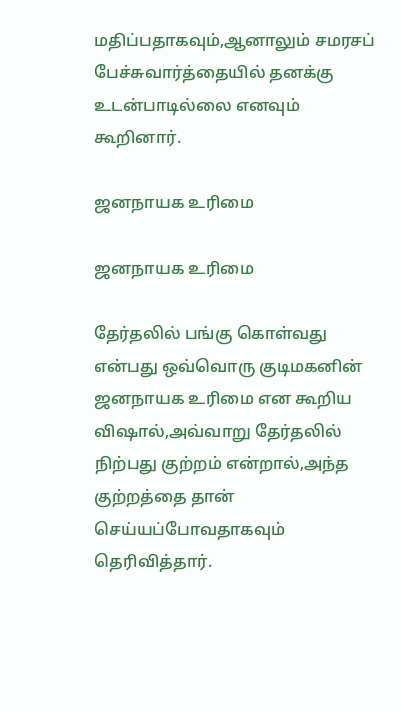மதிப்பதாகவும்,ஆனாலும் சமரசப் பேச்சுவார்த்தையில் தனக்கு உடன்பாடில்லை எனவும் கூறினார்.

ஜனநாயக உரிமை

ஜனநாயக உரிமை

தேர்தலில் பங்கு கொள்வது என்பது ஒவ்வொரு குடிமகனின் ஜனநாயக உரிமை என கூறிய விஷால்,அவ்வாறு தேர்தலில் நிற்பது குற்றம் என்றால்,அந்த குற்றத்தை தான் செய்யப்போவதாகவும் தெரிவித்தார்.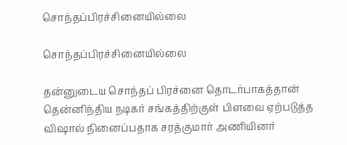சொந்தப்பிரச்சினையில்லை

சொந்தப்பிரச்சினையில்லை

தன்னுடைய சொந்தப் பிரச்னை தொடர்பாகத்தான் தென்னிந்திய நடிகர் சங்கத்திற்குள் பிளவை ஏற்படுத்த விஷால் நினைப்பதாக சரத்குமார் அணியினர்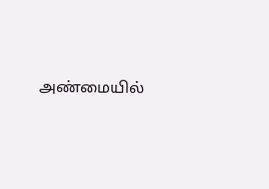அண்மையில்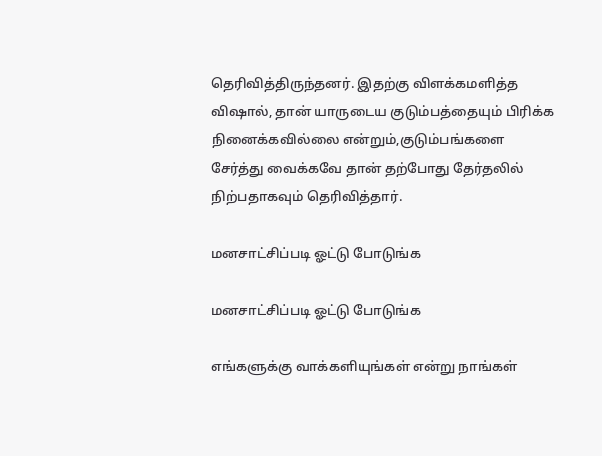தெரிவித்திருந்தனர். இதற்கு விளக்கமளித்த விஷால், தான் யாருடைய குடும்பத்தையும் பிரிக்க நினைக்கவில்லை என்றும்,குடும்பங்களை சேர்த்து வைக்கவே தான் தற்போது தேர்தலில் நிற்பதாகவும் தெரிவித்தார்.

மனசாட்சிப்படி ஓட்டு போடுங்க

மனசாட்சிப்படி ஓட்டு போடுங்க

எங்களுக்கு வாக்களியுங்கள் என்று நாங்கள்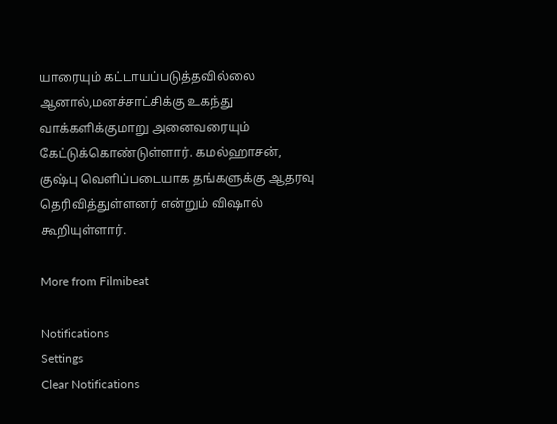யாரையும் கட்டாயப்படுத்தவில்லை ஆனால்,மனச்சாட்சிக்கு உகந்து வாக்களிக்குமாறு அனைவரையும் கேட்டுக்கொண்டுள்ளார். கமல்ஹாசன், குஷ்பு வெளிப்படையாக தங்களுக்கு ஆதரவு தெரிவித்துள்ளனர் என்றும் விஷால் கூறியுள்ளார்.

More from Filmibeat

Notifications
Settings
Clear Notifications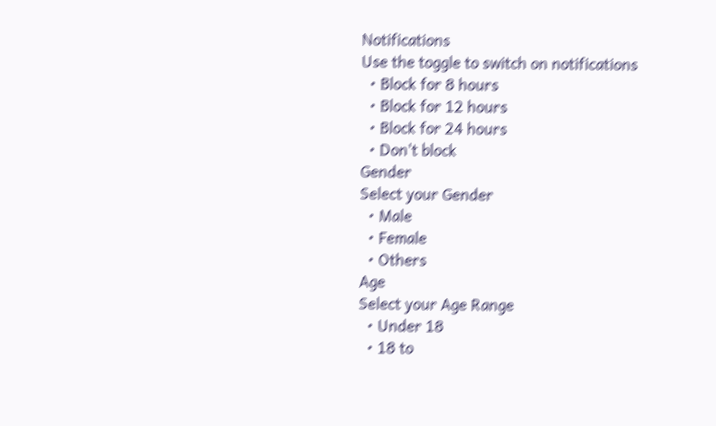Notifications
Use the toggle to switch on notifications
  • Block for 8 hours
  • Block for 12 hours
  • Block for 24 hours
  • Don't block
Gender
Select your Gender
  • Male
  • Female
  • Others
Age
Select your Age Range
  • Under 18
  • 18 to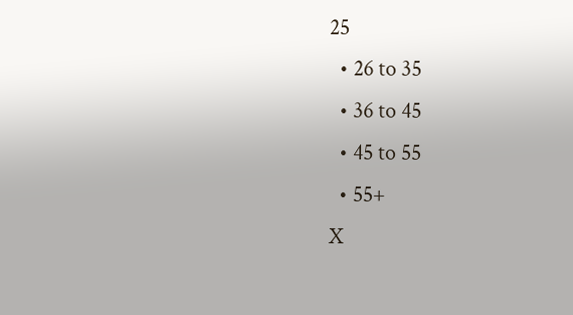25
  • 26 to 35
  • 36 to 45
  • 45 to 55
  • 55+
X